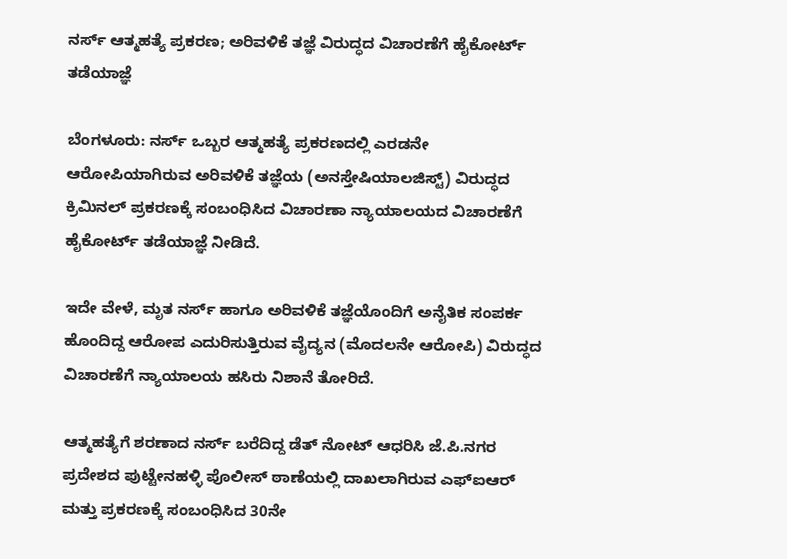ನರ್ಸ್ ಆತ್ಮಹತ್ಯೆ ಪ್ರಕರಣ; ಅರಿವಳಿಕೆ ತಜ್ಞೆ ವಿರುದ್ಧದ ವಿಚಾರಣೆಗೆ ಹೈಕೋರ್ಟ್ ತಡೆಯಾಜ್ಞೆ

ಬೆಂಗಳೂರು: ನರ್ಸ್‌ ಒಬ್ಬರ ಆತ್ಮಹತ್ಯೆ ಪ್ರಕರಣದಲ್ಲಿ ಎರಡನೇ ಆರೋಪಿಯಾಗಿರುವ ಅರಿವಳಿಕೆ ತಜ್ಞೆಯ (ಅನಸ್ತೇಷಿಯಾಲಜಿಸ್ಟ್) ವಿರುದ್ಧದ ಕ್ರಿಮಿನಲ್‌ ಪ್ರಕರಣಕ್ಕೆ ಸಂಬಂಧಿಸಿದ ವಿಚಾರಣಾ ನ್ಯಾಯಾಲಯದ ವಿಚಾರಣೆಗೆ ಹೈಕೋರ್ಟ್‌ ತಡೆಯಾಜ್ಞೆ ನೀಡಿದೆ.

ಇದೇ ವೇಳೆ, ಮೃತ ನರ್ಸ್‌ ಹಾಗೂ ಅರಿವಳಿಕೆ ತಜ್ಞೆಯೊಂದಿಗೆ ಅನೈತಿಕ ಸಂಪರ್ಕ ಹೊಂದಿದ್ದ ಆರೋಪ ಎದುರಿಸುತ್ತಿರುವ ವೈದ್ಯನ (ಮೊದಲನೇ ಆರೋಪಿ) ವಿರುದ್ಧದ ವಿಚಾರಣೆಗೆ ನ್ಯಾಯಾಲಯ ಹಸಿರು ನಿಶಾನೆ ತೋರಿದೆ.

ಆತ್ಮಹತ್ಯೆಗೆ ಶರಣಾದ ನರ್ಸ್‌ ಬರೆದಿದ್ದ ಡೆತ್‌ ನೋಟ್‌ ಆಧರಿಸಿ ಜೆ.ಪಿ.ನಗರ ಪ್ರದೇಶದ ಪುಟ್ಟೇನಹಳ್ಳಿ ಪೊಲೀಸ್‌ ಠಾಣೆಯಲ್ಲಿ ದಾಖಲಾಗಿರುವ ಎಫ್‌ಐಆರ್‌ ಮತ್ತು ಪ್ರಕರಣಕ್ಕೆ ಸಂಬಂಧಿಸಿದ 30ನೇ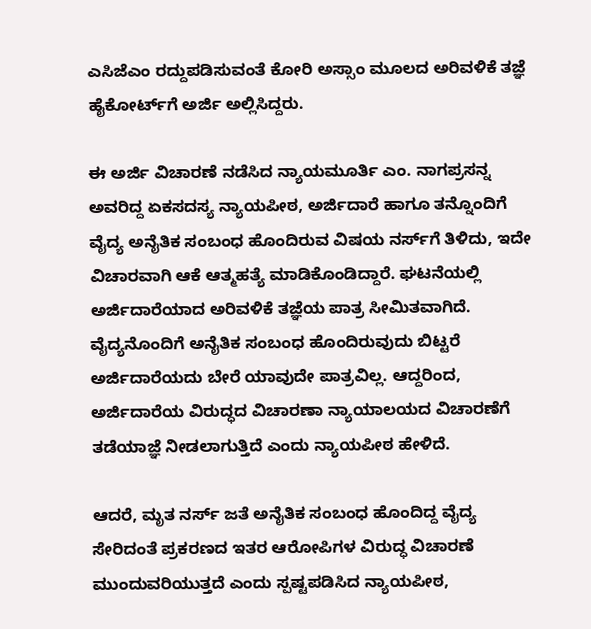ಎಸಿಜೆಎಂ ರದ್ದುಪಡಿಸುವಂತೆ ಕೋರಿ ಅಸ್ಸಾಂ ಮೂಲದ ಅರಿವಳಿಕೆ ತಜ್ಞೆ ಹೈಕೋರ್ಟ್‌ಗೆ ಅರ್ಜಿ ಅಲ್ಲಿಸಿದ್ದರು.

ಈ ಅರ್ಜಿ ವಿಚಾರಣೆ ನಡೆಸಿದ ನ್ಯಾಯಮೂರ್ತಿ ಎಂ. ನಾಗಪ್ರಸನ್ನ ಅವರಿದ್ದ ಏಕಸದಸ್ಯ ನ್ಯಾಯಪೀಠ, ಅರ್ಜಿದಾರೆ ಹಾಗೂ ತನ್ನೊಂದಿಗೆ ವೈದ್ಯ ಅನೈತಿಕ ಸಂಬಂಧ ಹೊಂದಿರುವ ವಿಷಯ ನರ್ಸ್‌ಗೆ ತಿಳಿದು, ಇದೇ ವಿಚಾರವಾಗಿ ಆಕೆ ಆತ್ಮಹತ್ಯೆ ಮಾಡಿಕೊಂಡಿದ್ದಾರೆ. ಘಟನೆಯಲ್ಲಿ ಅರ್ಜಿದಾರೆಯಾದ ಅರಿವಳಿಕೆ ತಜ್ಞೆಯ ಪಾತ್ರ ಸೀಮಿತವಾಗಿದೆ. ವೈದ್ಯನೊಂದಿಗೆ ಅನೈತಿಕ ಸಂಬಂಧ ಹೊಂದಿರುವುದು ಬಿಟ್ಟರೆ ಅರ್ಜಿದಾರೆಯದು ಬೇರೆ ಯಾವುದೇ ಪಾತ್ರವಿಲ್ಲ. ಆದ್ದರಿಂದ, ಅರ್ಜಿದಾರೆಯ ವಿರುದ್ಧದ ವಿಚಾರಣಾ ನ್ಯಾಯಾಲಯದ ವಿಚಾರಣೆಗೆ ತಡೆಯಾಜ್ಞೆ ನೀಡಲಾಗುತ್ತಿದೆ ಎಂದು ನ್ಯಾಯಪೀಠ ಹೇಳಿದೆ.

ಆದರೆ, ಮೃತ ನರ್ಸ್‌ ಜತೆ ಅನೈತಿಕ ಸಂಬಂಧ ಹೊಂದಿದ್ದ ವೈದ್ಯ ಸೇರಿದಂತೆ ಪ್ರಕರಣದ ಇತರ ಆರೋಪಿಗಳ ವಿರುದ್ಧ ವಿಚಾರಣೆ ಮುಂದುವರಿಯುತ್ತದೆ ಎಂದು ಸ್ಪಷ್ಟಪಡಿಸಿದ ನ್ಯಾಯಪೀಠ,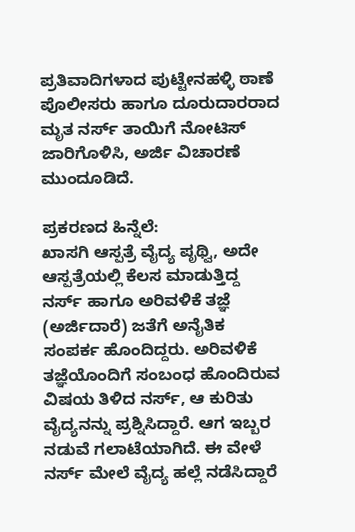ಪ್ರತಿವಾದಿಗಳಾದ ಪುಟ್ಟೇನಹಳ್ಳಿ ಠಾಣೆ ಪೊಲೀಸರು ಹಾಗೂ ದೂರುದಾರರಾದ ಮೃತ ನರ್ಸ್‌ ತಾಯಿಗೆ ನೋಟಿಸ್‌ ಜಾರಿಗೊಳಿಸಿ, ಅರ್ಜಿ ವಿಚಾರಣೆ ಮುಂದೂಡಿದೆ.

ಪ್ರಕರಣದ ಹಿನ್ನೆಲೆ:
ಖಾಸಗಿ ಆಸ್ಪತ್ರೆ ವೈದ್ಯ ಪೃಥ್ವಿ, ಅದೇ ಆಸ್ಪತ್ರೆಯಲ್ಲಿ ಕೆಲಸ ಮಾಡುತ್ತಿದ್ದ ನರ್ಸ್‌ ಹಾಗೂ ಅರಿವಳಿಕೆ ತಜ್ಞೆ (ಅರ್ಜಿದಾರೆ) ಜತೆಗೆ ಅನೈತಿಕ ಸಂಪರ್ಕ ಹೊಂದಿದ್ದರು. ಅರಿವಳಿಕೆ ತಜ್ಞೆಯೊಂದಿಗೆ ಸಂಬಂಧ ಹೊಂದಿರುವ ವಿಷಯ ತಿಳಿದ ನರ್ಸ್‌, ಆ ಕುರಿತು ವೈದ್ಯನನ್ನು ಪ್ರಶ್ನಿಸಿದ್ದಾರೆ. ಆಗ ಇಬ್ಬರ ನಡುವೆ ಗಲಾಟೆಯಾಗಿದೆ. ಈ ವೇಳೆ ನರ್ಸ್‌ ಮೇಲೆ ವೈದ್ಯ ಹಲ್ಲೆ ನಡೆಸಿದ್ದಾರೆ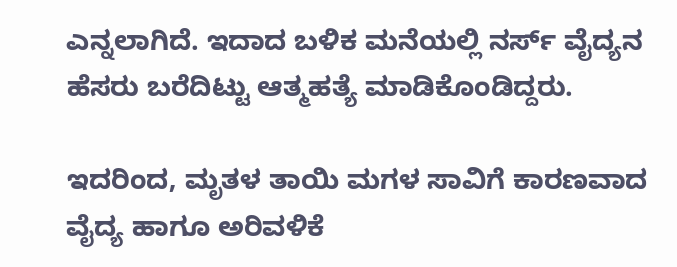ಎನ್ನಲಾಗಿದೆ. ಇದಾದ ಬಳಿಕ ಮನೆಯಲ್ಲಿ ನರ್ಸ್‌ ವೈದ್ಯನ ಹೆಸರು ಬರೆದಿಟ್ಟು ಆತ್ಮಹತ್ಯೆ ಮಾಡಿಕೊಂಡಿದ್ದರು.

ಇದರಿಂದ, ಮೃತಳ ತಾಯಿ ಮಗಳ ಸಾವಿಗೆ ಕಾರಣವಾದ ವೈದ್ಯ ಹಾಗೂ ಅರಿವಳಿಕೆ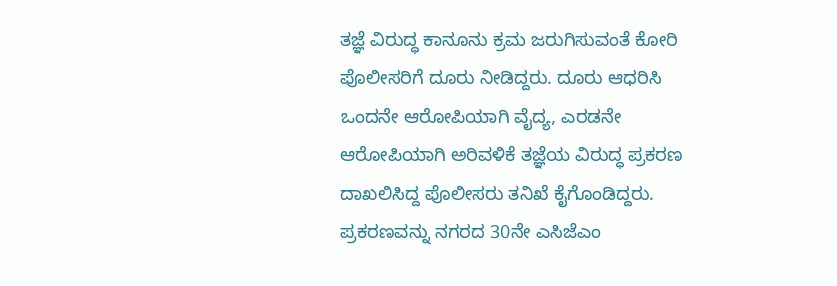ತಜ್ಞೆ ವಿರುದ್ಧ ಕಾನೂನು ಕ್ರಮ ಜರುಗಿಸುವಂತೆ ಕೋರಿ ಪೊಲೀಸರಿಗೆ ದೂರು ನೀಡಿದ್ದರು. ದೂರು ಆಧರಿಸಿ ಒಂದನೇ ಆರೋಪಿಯಾಗಿ ವೈದ್ಯ, ಎರಡನೇ ಆರೋಪಿಯಾಗಿ ಅರಿವಳಿಕೆ ತಜ್ಞೆಯ ವಿರುದ್ಧ ಪ್ರಕರಣ ದಾಖಲಿಸಿದ್ದ ಪೊಲೀಸರು ತನಿಖೆ ಕೈಗೊಂಡಿದ್ದರು. ಪ್ರಕರಣವನ್ನು ನಗರದ 30ನೇ ಎಸಿಜೆಎಂ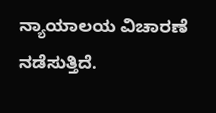ನ್ಯಾಯಾಲಯ ವಿಚಾರಣೆ ನಡೆಸುತ್ತಿದೆ.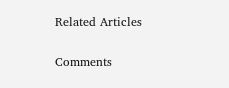Related Articles

Comments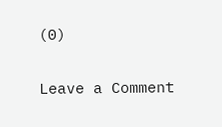(0)

Leave a Comment